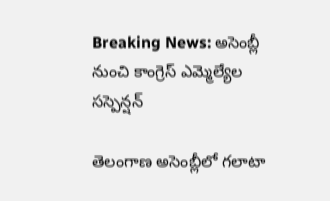Breaking News: అసెంబ్లీ నుంచి కాంగ్రెస్ ఎమ్మెల్యేల సస్పెన్షన్

తెలంగాణ అసెంబ్లీలో గలాటా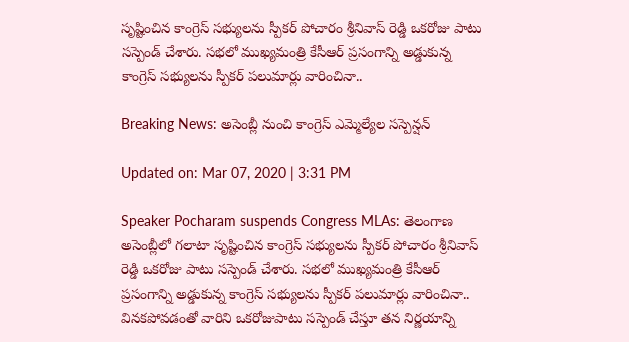సృష్టించిన కాంగ్రెస్ సభ్యులను స్పీకర్ పోచారం శ్రీనివాస్ రెడ్డి ఒకరోజు పాటు సస్పెండ్ చేశారు. సభలో ముఖ్యమంత్రి కేసీఆర్ ప్రసంగాన్ని అడ్డుకున్న కాంగ్రెస్ సభ్యులను స్పీకర్ పలుమార్లు వారించినా..

Breaking News: అసెంబ్లీ నుంచి కాంగ్రెస్ ఎమ్మెల్యేల సస్పెన్షన్

Updated on: Mar 07, 2020 | 3:31 PM

Speaker Pocharam suspends Congress MLAs: తెలంగాణ అసెంబ్లీలో గలాటా సృష్టించిన కాంగ్రెస్ సభ్యులను స్పీకర్ పోచారం శ్రీనివాస్ రెడ్డి ఒకరోజు పాటు సస్పెండ్ చేశారు. సభలో ముఖ్యమంత్రి కేసీఆర్ ప్రసంగాన్ని అడ్డుకున్న కాంగ్రెస్ సభ్యులను స్పీకర్ పలుమార్లు వారించినా.. వినకపోవడంతో వారిని ఒకరోజుపాటు సస్పెండ్ చేస్తూ తన నిర్ణయాన్ని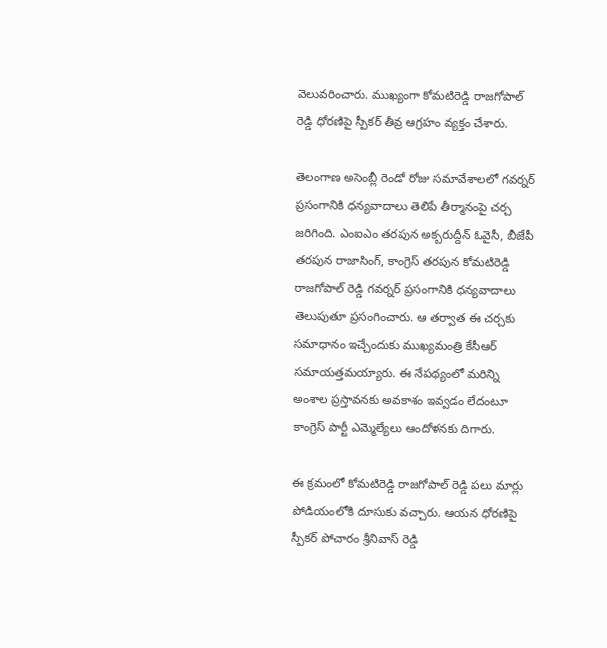వెలువరించారు. ముఖ్యంగా కోమటిరెడ్డి రాజగోపాల్ రెడ్డి ధోరణిపై స్పీకర్ తీవ్ర ఆగ్రహం వ్యక్తం చేశారు.

తెలంగాణ అసెంబ్లీ రెండో రోజు సమావేశాలలో గవర్నర్ ప్రసంగానికి ధన్యవాదాలు తెలిపే తీర్మానంపై చర్చ జరిగింది. ఎంఐఎం తరపున అక్బరుద్దీన్ ఓవైసీ, బీజేపీ తరపున రాజాసింగ్, కాంగ్రెస్ తరపున కోమటిరెడ్డి రాజగోపాల్ రెడ్డి గవర్నర్ ప్రసంగానికి ధన్యవాదాలు తెలుపుతూ ప్రసంగించారు. ఆ తర్వాత ఈ చర్చకు సమాధానం ఇచ్చేందుకు ముఖ్యమంత్రి కేసీఆర్ సమాయత్తమయ్యారు. ఈ నేపథ్యంలో మరిన్ని అంశాల ప్రస్తావనకు అవకాశం ఇవ్వడం లేదంటూ కాంగ్రెస్ పార్టీ ఎమ్మెల్యేలు ఆందోళనకు దిగారు.

ఈ క్రమంలో కోమటిరెడ్డి రాజగోపాల్ రెడ్డి పలు మార్లు పోడియంలోకి దూసుకు వచ్చారు. ఆయన ధోరణిపై స్పీకర్ పోచారం శ్రీనివాస్ రెడ్డి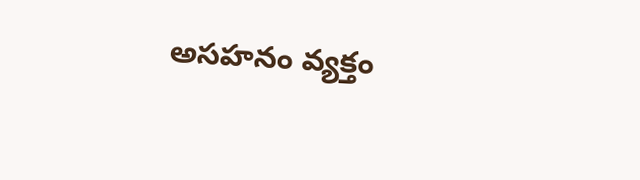అసహనం వ్యక్తం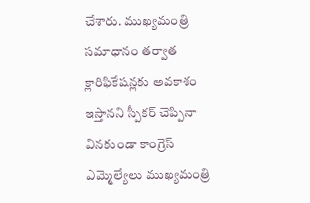చేశారు. ముఖ్యమంత్రి సమాధానం తర్వాత క్లారిఫికేషన్లకు అవకాశం ఇస్తానని స్పీకర్ చెప్పినా వినకుండా కాంగ్రెస్ ఎమ్మెల్యేలు ముఖ్యమంత్రి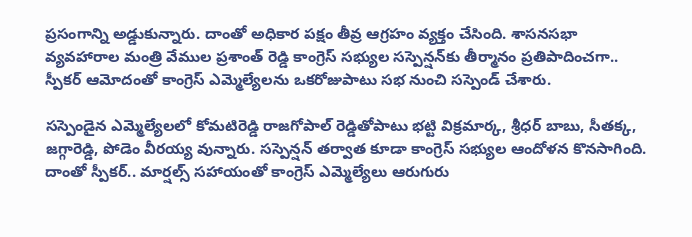ప్రసంగాన్ని అడ్డుకున్నారు. దాంతో అధికార పక్షం తీవ్ర ఆగ్రహం వ్యక్తం చేసింది. శాసనసభా వ్యవహారాల మంత్రి వేముల ప్రశాంత్ రెడ్డి కాంగ్రెస్ సభ్యుల సస్పెన్షన్‌కు తీర్మానం ప్రతిపాదించగా.. స్పీకర్ ఆమోదంతో కాంగ్రెస్ ఎమ్మెల్యేలను ఒకరోజుపాటు సభ నుంచి సస్పెండ్ చేశారు.

సస్పెండైన ఎమ్మెల్యేలలో కోమటిరెడ్డి రాజగోపాల్ రెడ్డితోపాటు భట్టి విక్రమార్క, శ్రీధర్ బాబు, సీతక్క, జగ్గారెడ్డి, పోడెం వీరయ్య వున్నారు. సస్పెన్షన్ తర్వాత కూడా కాంగ్రెస్ సభ్యుల ఆందోళన కొనసాగింది. దాంతో స్పీకర్.. మార్షల్స్ సహాయంతో కాంగ్రెస్ ఎమ్మెల్యేలు ఆరుగురు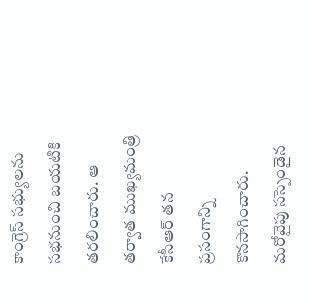కాంగ్రెస్ సభ్యులను సభనుంచి బయటికి తరలించారు. ఆ తర్వాత ముఖ్యమంత్రి కేసీఆర్ తన ప్రసంగాన్ని కొనసాగించారు. మరోవైపు సస్పెండైన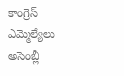కాంగ్రెస్ ఎమ్మెల్యేలు అసెంబ్లీ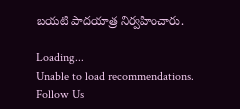బయటి పాదయాత్ర నిర్వహించారు.

Loading...
Unable to load recommendations.
Follow Us